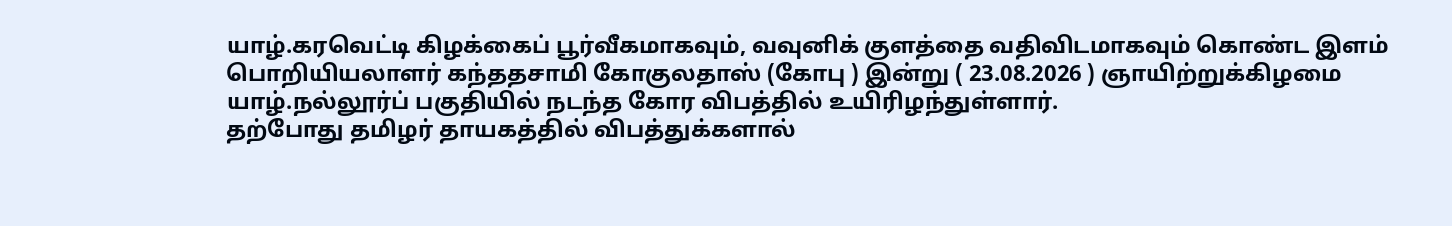யாழ்.கரவெட்டி கிழக்கைப் பூர்வீகமாகவும், வவுனிக் குளத்தை வதிவிடமாகவும் கொண்ட இளம் பொறியியலாளர் கந்ததசாமி கோகுலதாஸ் (கோபு ) இன்று ( 23.08.2026 ) ஞாயிற்றுக்கிழமை யாழ்.நல்லூர்ப் பகுதியில் நடந்த கோர விபத்தில் உயிரிழந்துள்ளார்.
தற்போது தமிழர் தாயகத்தில் விபத்துக்களால்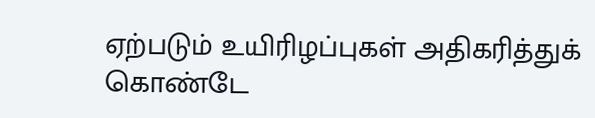ஏற்படும் உயிரிழப்புகள் அதிகரித்துக் கொண்டே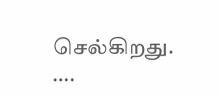செல்கிறது.
….